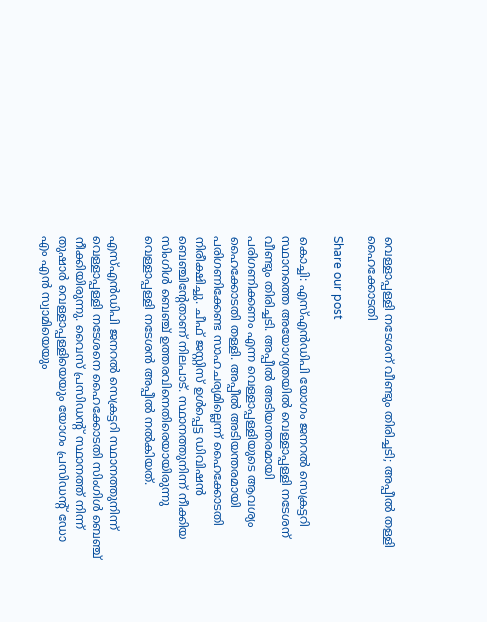വെള്ളാപ്പള്ളി നടേശന് വീണ്ടും തിരിച്ചടി; അപ്പീൽ തള്ളി ഹൈക്കോടതി

Share our post

കൊച്ചി: എസ്എന്‍ഡിപി യോഗം ജനറല്‍ സെക്രട്ടറി സ്ഥാനത്തെ അയോഗ്യതയില്‍ വെള്ളാപ്പള്ളി നടേശന് വീണ്ടും തിരിച്ചടി. അപ്പീല്‍ അടിയന്തരമായി പരിഗണിക്കണം എന്ന വെള്ളാപ്പള്ളിയുടെ ആവശ്യം ഹൈക്കോടതി തള്ളി. അപ്പീല്‍ അടിയന്തരമായി പരിഗണിക്കേണ്ട സാഹചര്യമില്ലെന്ന് ഹൈക്കോടതി നിരീക്ഷിച്ചു. ചീഫ് ജസ്റ്റിസ് ഉള്‍പ്പെട്ട ഡിവിഷന്‍ ബെഞ്ചിന്റേതാണ് നിലപാട്. സ്ഥാനത്തുനിന്ന് നീക്കിയ സിംഗിള്‍ ബെഞ്ച് ഉത്തരവിനെതിരെയായിരുന്നു വെള്ളാപ്പള്ളി നടേശൻ അപ്പീല്‍ നല്‍കിയത്.

എസ്എന്‍ഡിപി ജനറല്‍ സെക്രട്ടറി സ്ഥാനത്തുനിന്ന് വെള്ളാപ്പള്ളി നടേശനെ ഹൈക്കോടതി സിംഗിള്‍ ബെഞ്ച് നീക്കിയിരുന്നു. വൈസ് പ്രസിഡന്റ് സ്ഥാനത്ത് നിന്ന് തുഷാര്‍ വെള്ളാപ്പള്ളിയെയും യോഗം പ്രസിഡന്റ് ഡോ എം എന്‍ സ്വാമിയെയും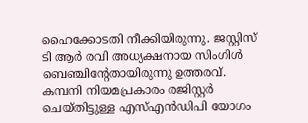ഹൈക്കോടതി നീക്കിയിരുന്നു. ജസ്റ്റിസ് ടി ആര്‍ രവി അധ്യക്ഷനായ സിംഗിള്‍ ബെഞ്ചിന്റേതായിരുന്നു ഉത്തരവ്. കമ്പനി നിയമപ്രകാരം രജിസ്റ്റര്‍ ചെയ്തിട്ടുള്ള എസ്എന്‍ഡിപി യോഗം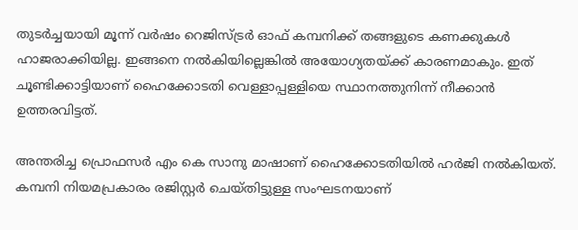തുടര്‍ച്ചയായി മൂന്ന് വര്‍ഷം റെജിസ്ട്രര്‍ ഓഫ് കമ്പനിക്ക് തങ്ങളുടെ കണക്കുകള്‍ ഹാജരാക്കിയില്ല. ഇങ്ങനെ നല്‍കിയില്ലെങ്കില്‍ അയോഗ്യതയ്ക്ക് കാരണമാകും. ഇത് ചൂണ്ടിക്കാട്ടിയാണ് ഹൈക്കോടതി വെള്ളാപ്പള്ളിയെ സ്ഥാനത്തുനിന്ന് നീക്കാന്‍ ഉത്തരവിട്ടത്.

അന്തരിച്ച പ്രൊഫസര്‍ എം കെ സാനു മാഷാണ് ഹൈക്കോടതിയില്‍ ഹര്‍ജി നല്‍കിയത്. കമ്പനി നിയമപ്രകാരം രജിസ്റ്റര്‍ ചെയ്തിട്ടുള്ള സംഘടനയാണ്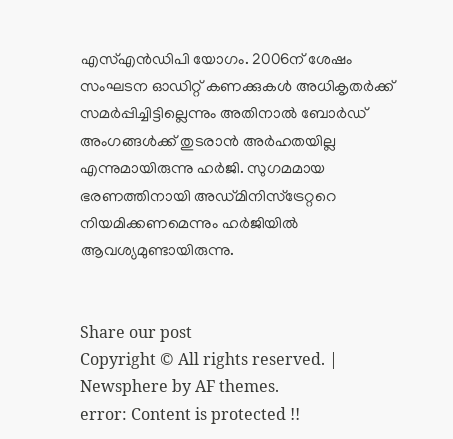എസ്എന്‍ഡിപി യോഗം. 2006ന് ശേഷം സംഘടന ഓഡിറ്റ് കണക്കുകള്‍ അധികൃതര്‍ക്ക് സമര്‍പ്പിച്ചിട്ടില്ലെന്നും അതിനാല്‍ ബോര്‍ഡ് അംഗങ്ങള്‍ക്ക് തുടരാന്‍ അര്‍ഹതയില്ല എന്നുമായിരുന്നു ഹര്‍ജി. സുഗമമായ ഭരണത്തിനായി അഡ്മിനിസ്‌ട്രേറ്ററെ നിയമിക്കണമെന്നും ഹര്‍ജിയില്‍ ആവശ്യമുണ്ടായിരുന്നു.


Share our post
Copyright © All rights reserved. | Newsphere by AF themes.
error: Content is protected !!